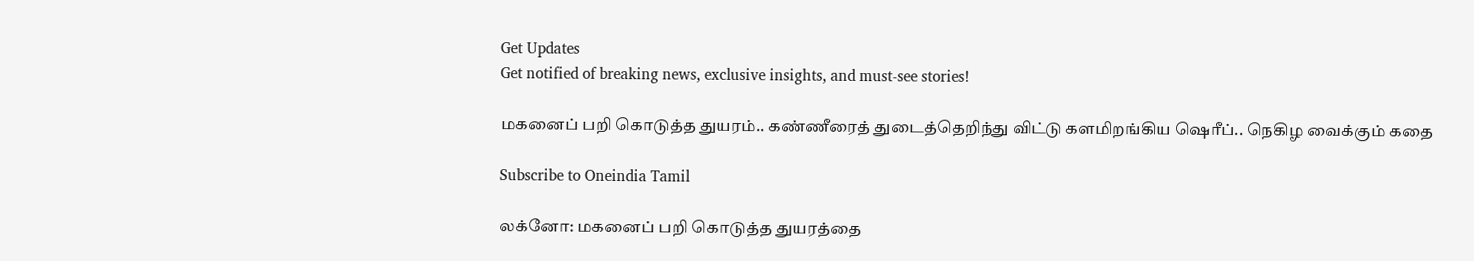Get Updates
Get notified of breaking news, exclusive insights, and must-see stories!

மகனைப் பறி கொடுத்த துயரம்.. கண்ணீரைத் துடைத்தெறிந்து விட்டு களமிறங்கிய ஷெரீப்.. நெகிழ வைக்கும் கதை

Subscribe to Oneindia Tamil

லக்னோ: மகனைப் பறி கொடுத்த துயரத்தை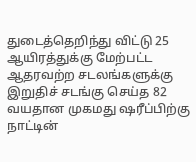துடைத்தெறிந்து விட்டு 25 ஆயிரத்துக்கு மேற்பட்ட ஆதரவற்ற சடலங்களுக்கு இறுதிச் சடங்கு செய்த 82 வயதான முகமது ஷரீப்பிற்கு நாட்டின்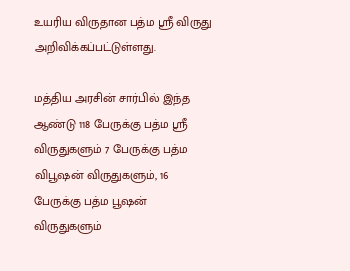உயரிய விருதான பத்ம ஸ்ரீ விருது அறிவிக்கப்பட்டுள்ளது.

மத்திய அரசின் சார்பில் இந்த ஆண்டு 118 பேருக்கு பத்ம ஸ்ரீ விருதுகளும் 7 பேருக்கு பத்ம விபூஷன் விருதுகளும், 16 பேருக்கு பத்ம பூஷன் விருதுகளும்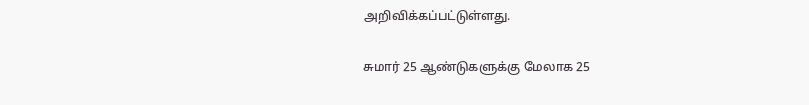அறிவிக்கப்பட்டுள்ளது.

சுமார் 25 ஆண்டுகளுக்கு மேலாக 25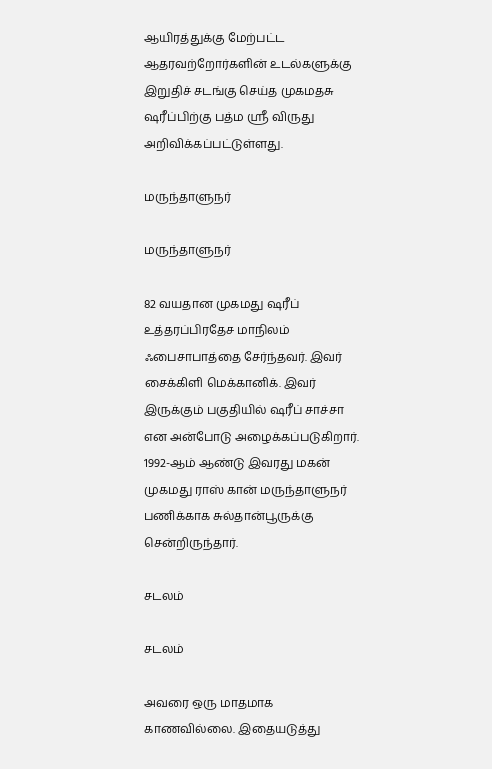ஆயிரத்துக்கு மேற்பட்ட ஆதரவற்றோர்களின் உடல்களுக்கு இறுதிச் சடங்கு செய்த முகமதசு ஷரீப்பிற்கு பத்ம ஸ்ரீ விருது அறிவிக்கப்பட்டுள்ளது.

மருந்தாளுநர்

மருந்தாளுநர்

82 வயதான முகமது ஷரீப் உத்தரப்பிரதேச மாநிலம் ஃபைசாபாத்தை சேர்ந்தவர். இவர் சைக்கிளி மெக்கானிக். இவர் இருக்கும் பகுதியில் ஷரீப் சாச்சா என அன்போடு அழைக்கப்படுகிறார். 1992-ஆம் ஆண்டு இவரது மகன் முகமது ராஸ் கான் மருந்தாளுநர் பணிக்காக சுல்தான்பூருக்கு சென்றிருந்தார்.

சடலம்

சடலம்

அவரை ஒரு மாதமாக காணவில்லை. இதையடுத்து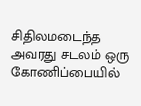சிதிலமடைந்த அவரது சடலம் ஒரு கோணிப்பையில்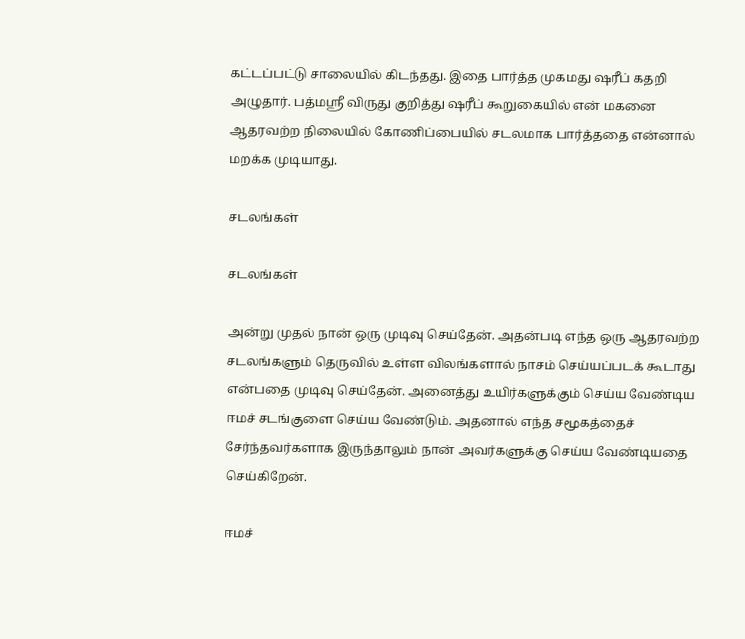கட்டப்பட்டு சாலையில் கிடந்தது. இதை பார்த்த முகமது ஷரீப் கதறி அழுதார். பத்மஸ்ரீ விருது குறித்து ஷரீப் கூறுகையில் என் மகனை ஆதரவற்ற நிலையில் கோணிப்பையில் சடலமாக பார்த்ததை என்னால் மறக்க முடியாது.

சடலங்கள்

சடலங்கள்

அன்று முதல் நான் ஒரு முடிவு செய்தேன். அதன்படி எந்த ஒரு ஆதரவற்ற சடலங்களும் தெருவில் உள்ள விலங்களால் நாசம் செய்யப்படக் கூடாது என்பதை முடிவு செய்தேன். அனைத்து உயிர்களுக்கும் செய்ய வேண்டிய ஈமச் சடங்குளை செய்ய வேண்டும். அதனால் எந்த சமூகத்தைச் சேர்ந்தவர்களாக இருந்தாலும் நான் அவர்களுக்கு செய்ய வேண்டியதை செய்கிறேன்.

ஈமச்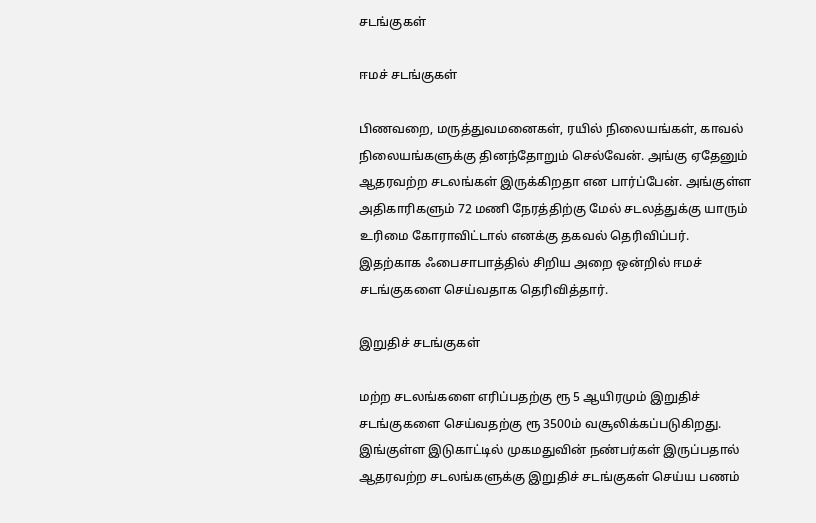சடங்குகள்

ஈமச் சடங்குகள்

பிணவறை, மருத்துவமனைகள், ரயில் நிலையங்கள், காவல் நிலையங்களுக்கு தினந்தோறும் செல்வேன். அங்கு ஏதேனும் ஆதரவற்ற சடலங்கள் இருக்கிறதா என பார்ப்பேன். அங்குள்ள அதிகாரிகளும் 72 மணி நேரத்திற்கு மேல் சடலத்துக்கு யாரும் உரிமை கோராவிட்டால் எனக்கு தகவல் தெரிவிப்பர். இதற்காக ஃபைசாபாத்தில் சிறிய அறை ஒன்றில் ஈமச் சடங்குகளை செய்வதாக தெரிவித்தார்.

இறுதிச் சடங்குகள்

மற்ற சடலங்களை எரிப்பதற்கு ரூ 5 ஆயிரமும் இறுதிச் சடங்குகளை செய்வதற்கு ரூ 3500ம் வசூலிக்கப்படுகிறது. இங்குள்ள இடுகாட்டில் முகமதுவின் நண்பர்கள் இருப்பதால் ஆதரவற்ற சடலங்களுக்கு இறுதிச் சடங்குகள் செய்ய பணம்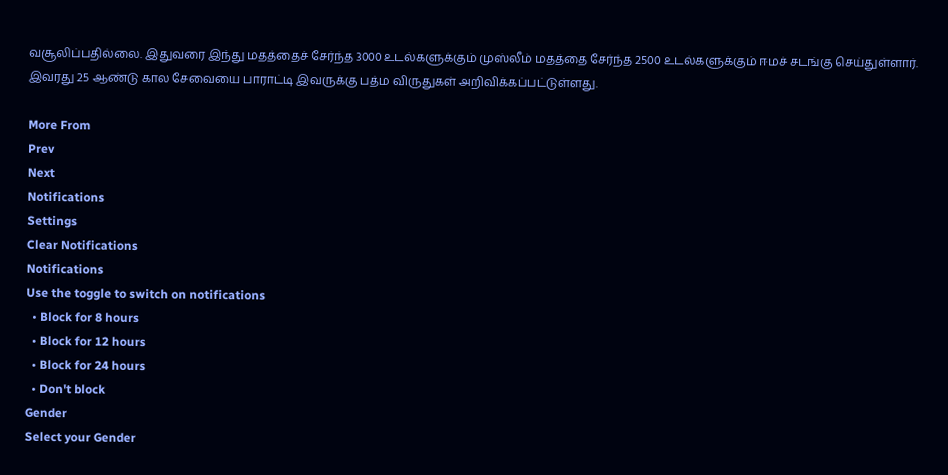வசூலிப்பதில்லை. இதுவரை இந்து மதத்தைச் சேர்ந்த 3000 உடல்களுக்கும் முஸ்லீம் மதத்தை சேர்ந்த 2500 உடல்களுக்கும் ஈமச் சடங்கு செய்துள்ளார். இவரது 25 ஆண்டு கால சேவையை பாராட்டி இவருக்கு பத்ம விருதுகள் அறிவிக்கப்பட்டுள்ளது.

More From
Prev
Next
Notifications
Settings
Clear Notifications
Notifications
Use the toggle to switch on notifications
  • Block for 8 hours
  • Block for 12 hours
  • Block for 24 hours
  • Don't block
Gender
Select your Gender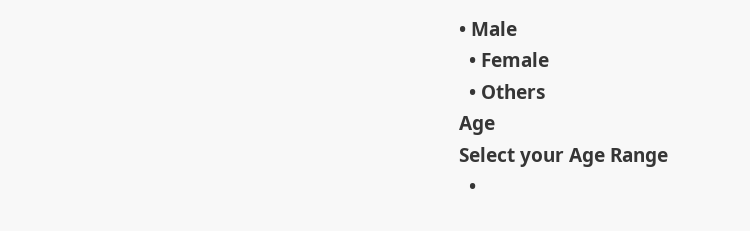• Male
  • Female
  • Others
Age
Select your Age Range
  •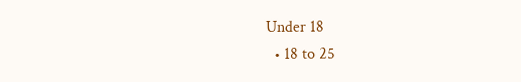Under 18
  • 18 to 25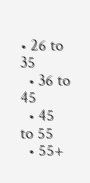• 26 to 35
  • 36 to 45
  • 45 to 55
  • 55+